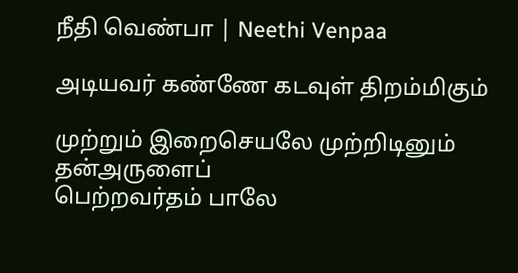நீதி வெண்பா | Neethi Venpaa

அடியவர் கண்ணே கடவுள் திறம்மிகும்

முற்றும் இறைசெயலே முற்றிடினும் தன்அருளைப்
பெற்றவர்தம் பாலே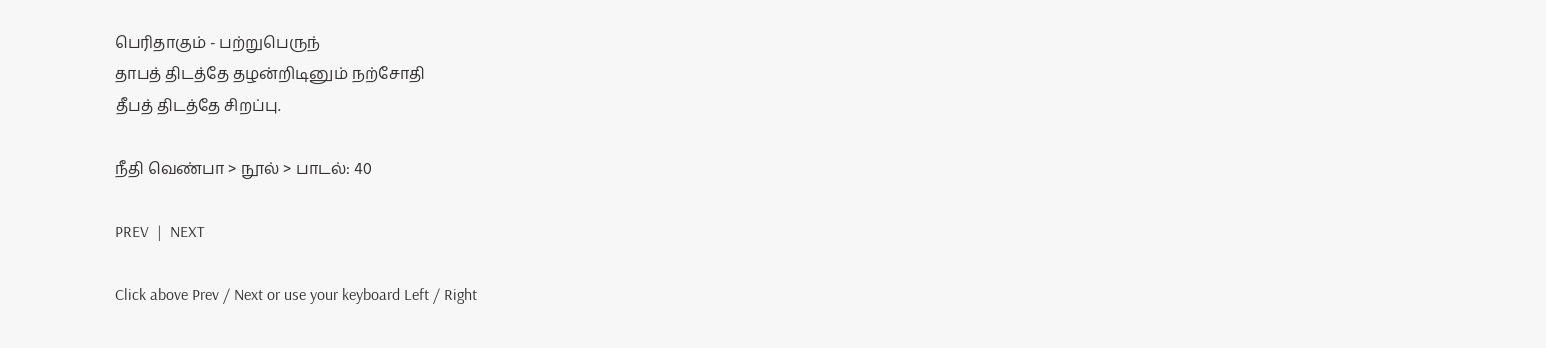பெரிதாகும் - பற்றுபெருந்
தாபத் திடத்தே தழன்றிடினும் நற்சோதி
தீபத் திடத்தே சிறப்பு.

நீதி வெண்பா > நூல் > பாடல்: 40

PREV  |  NEXT

Click above Prev / Next or use your keyboard Left / Right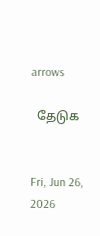arrows

  தேடுக


Fri, Jun 26, 2026